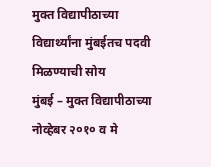मुक्त विद्यापीठाच्या विद्यार्थ्यांना मुंबईतच पदवी मिळण्याची सोय
मुंबई – मुक्त विद्यापीठाच्या नोव्हेबर २०१० व मे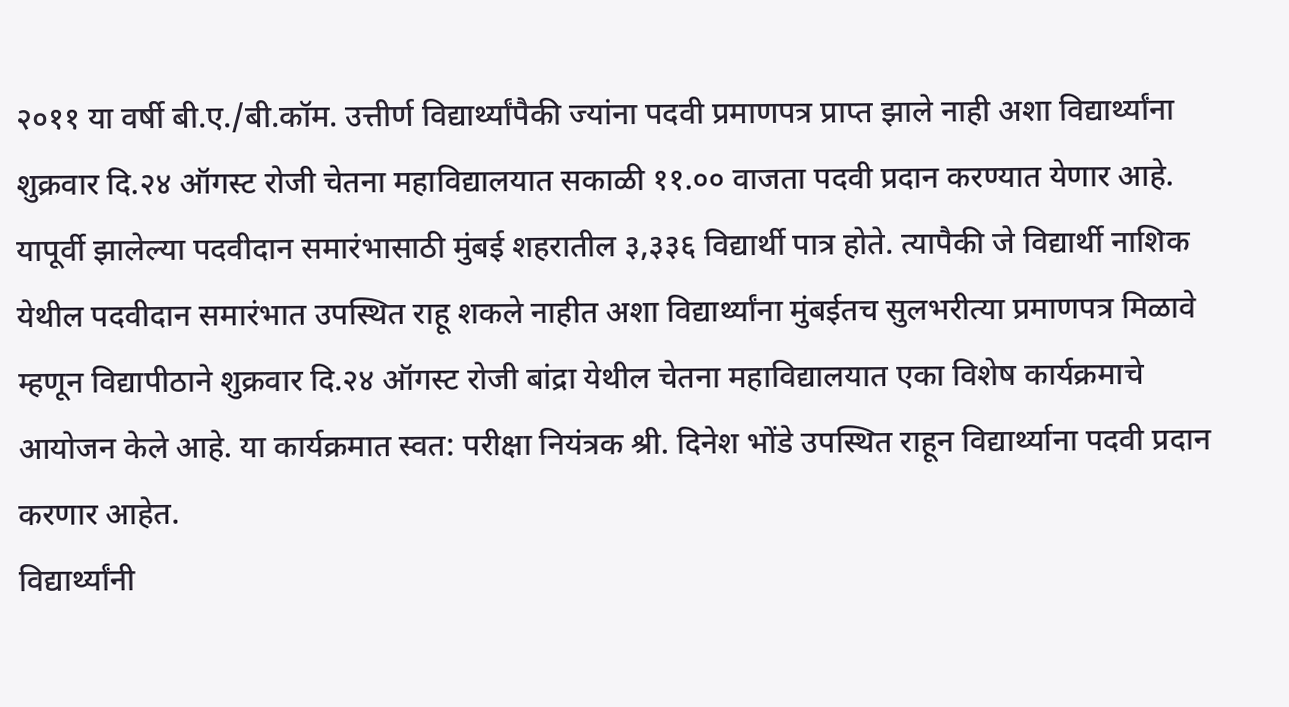२०११ या वर्षी बी.ए./बी.कॉम. उत्तीर्ण विद्यार्थ्यांपैकी ज्यांना पदवी प्रमाणपत्र प्राप्त झाले नाही अशा विद्यार्थ्यांना शुक्रवार दि.२४ ऑगस्ट रोजी चेतना महाविद्यालयात सकाळी ११.०० वाजता पदवी प्रदान करण्यात येणार आहे.
यापूर्वी झालेल्या पदवीदान समारंभासाठी मुंबई शहरातील ३,३३६ विद्यार्थी पात्र होते. त्यापैकी जे विद्यार्थी नाशिक येथील पदवीदान समारंभात उपस्थित राहू शकले नाहीत अशा विद्यार्थ्यांना मुंबईतच सुलभरीत्या प्रमाणपत्र मिळावे म्हणून विद्यापीठाने शुक्रवार दि.२४ ऑगस्ट रोजी बांद्रा येथील चेतना महाविद्यालयात एका विशेष कार्यक्रमाचे आयोजन केले आहे. या कार्यक्रमात स्वत: परीक्षा नियंत्रक श्री. दिनेश भोंडे उपस्थित राहून विद्यार्थ्याना पदवी प्रदान करणार आहेत.
विद्यार्थ्यांनी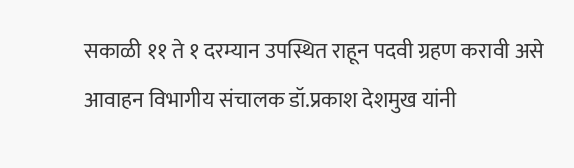सकाळी ११ ते १ दरम्यान उपस्थित राहून पदवी ग्रहण करावी असे आवाहन विभागीय संचालक डॉ.प्रकाश देशमुख यांनी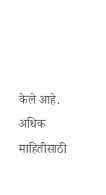केले आहे. अधिक माहितीसाठी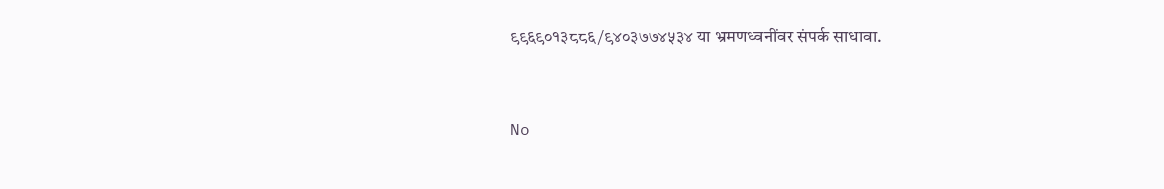९९६९०१३८८६/९४०३७७४५३४ या भ्रमणध्वनींवर संपर्क साधावा.


No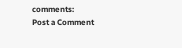comments:
Post a Comment